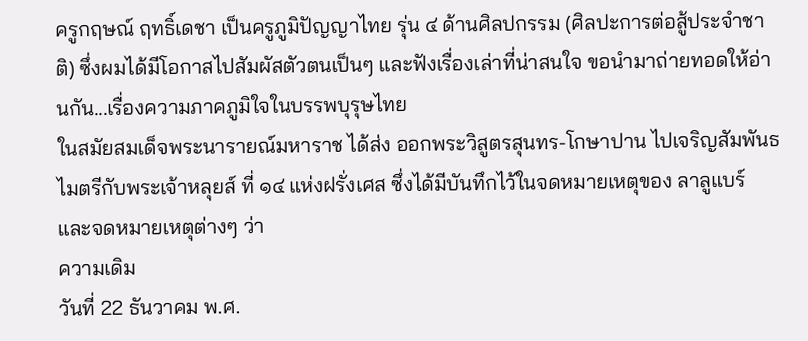ครูกฤษณ์ ฤทธิ์เดชา เป็นครูภูมิปัญญาไทย รุ่น ๔ ด้านศิลปกรรม (ศิลปะการต่อสู้ประจำชาติ) ซึ่งผมได้มีโอกาสไปสัมผัสตัวตนเป็นๆ และฟังเรื่องเล่าที่น่าสนใจ ขอนำมาถ่ายทอดให้อ่านกัน...เรื่องความภาคภูมิใจในบรรพบุรุษไทย
ในสมัยสมเด็จพระนารายณ์มหาราช ได้ส่ง ออกพระวิสูตรสุนทร-โกษาปาน ไปเจริญสัมพันธไมตรีกับพระเจ้าหลุยส์ ที่ ๑๔ แห่งฝรั่งเศส ซึ่งได้มีบันทึกไว้ในจดหมายเหตุของ ลาลูแบร์ และจดหมายเหตุต่างๆ ว่า
ความเดิม
วันที่ 22 ธันวาคม พ.ศ.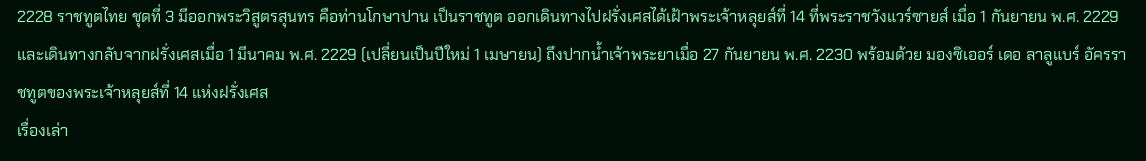2228 ราชทูตไทย ชุดที่ 3 มีออกพระวิสูตรสุนทร คือท่านโกษาปาน เป็นราชทูต ออกเดินทางไปฝรั่งเศสได้เฝ้าพระเจ้าหลุยส์ที่ 14 ที่พระราชวังแวร์ซายส์ เมื่อ 1 กันยายน พ.ศ. 2229 และเดินทางกลับจากฝรั่งเศสเมื่อ 1 มีนาคม พ.ศ. 2229 (เปลี่ยนเป็นปีใหม่ 1 เมษายน) ถึงปากน้ำเจ้าพระยาเมื่อ 27 กันยายน พ.ศ. 2230 พร้อมด้วย มองซิเออร์ เดอ ลาลูแบร์ อัครราชทูตของพระเจ้าหลุยส์ที่ 14 แห่งฝรั่งเศส
เรื่องเล่า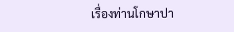เรื่องท่านโกษาปา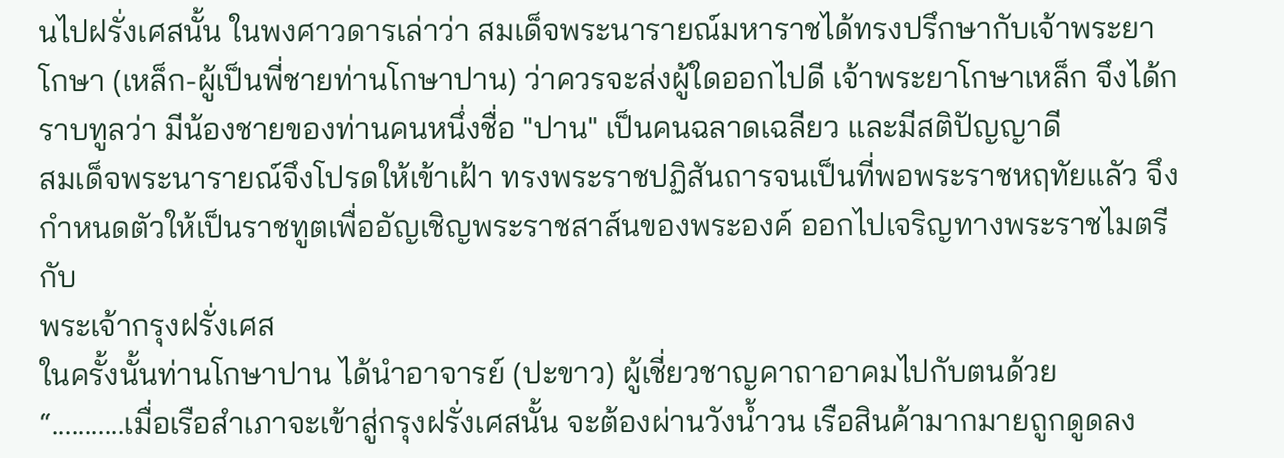นไปฝรั่งเศสนั้น ในพงศาวดารเล่าว่า สมเด็จพระนารายณ์มหาราชได้ทรงปรึกษากับเจ้าพระยาโกษา (เหล็ก-ผู้เป็นพี่ชายท่านโกษาปาน) ว่าควรจะส่งผู้ใดออกไปดี เจ้าพระยาโกษาเหล็ก จึงได้กราบทูลว่า มีน้องชายของท่านคนหนึ่งชื่อ "ปาน" เป็นคนฉลาดเฉลียว และมีสติปัญญาดี
สมเด็จพระนารายณ์จึงโปรดให้เข้าเฝ้า ทรงพระราชปฏิสันถารจนเป็นที่พอพระราชหฤทัยแลัว จึงกำหนดตัวให้เป็นราชทูตเพื่ออัญเชิญพระราชสาส์นของพระองค์ ออกไปเจริญทางพระราชไมตรีกับ
พระเจ้ากรุงฝรั่งเศส
ในครั้งนั้นท่านโกษาปาน ได้นำอาจารย์ (ปะขาว) ผู้เชี่ยวชาญคาถาอาคมไปกับตนด้วย
“...........เมื่อเรือสำเภาจะเข้าสู่กรุงฝรั่งเศสนั้น จะต้องผ่านวังน้ำวน เรือสินค้ามากมายถูกดูดลง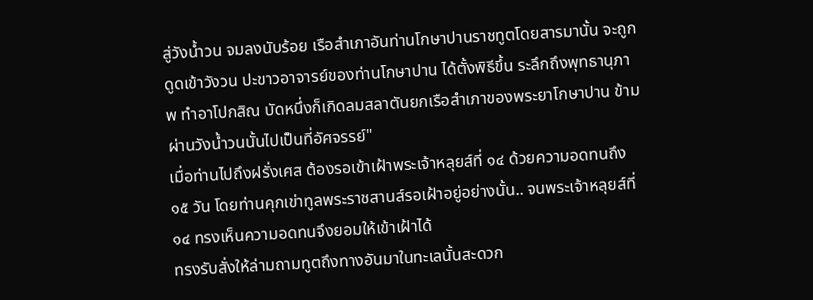สู่วังน้ำวน จมลงนับร้อย เรือสำเภาอันท่านโกษาปานราชทูตโดยสารมานั้น จะถูกดูดเข้าวังวน ปะขาวอาจารย์ของท่านโกษาปาน ได้ตั้งพิธีขึ้น ระลึกถึงพุทธานุภาพ ทำอาโปกสิณ บัดหนึ่งก็เกิดลมสลาตันยกเรือสำเภาของพระยาโกษาปาน ข้ามผ่านวังน้ำวนนั้นไปเป็นที่อัศจรรย์"
เมื่อท่านไปถึงฝรั่งเศส ต้องรอเข้าเฝ้าพระเจ้าหลุยส์ที่ ๑๔ ด้วยความอดทนถึง ๑๕ วัน โดยท่านคุกเข่าทูลพระราชสานส์รอเฝ้าอยู่อย่างนั้น.. จนพระเจ้าหลุยส์ที่ ๑๔ ทรงเห็นความอดทนจึงยอมให้เข้าเฝ้าได้
ทรงรับสั่งให้ล่ามถามทูตถึงทางอันมาในทะเลนั้นสะดวก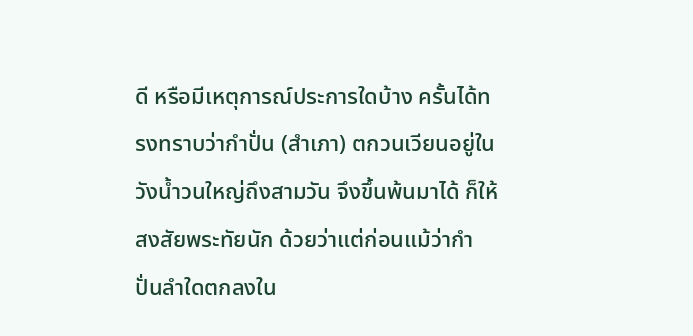ดี หรือมีเหตุการณ์ประการใดบ้าง ครั้นได้ทรงทราบว่ากำปั่น (สำเภา) ตกวนเวียนอยู่ในวังน้ำวนใหญ่ถึงสามวัน จึงขึ้นพ้นมาได้ ก็ให้สงสัยพระทัยนัก ด้วยว่าแต่ก่อนแม้ว่ากำปั่นลำใดตกลงใน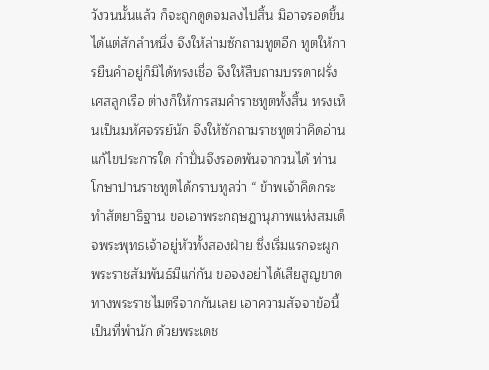วังวนนั้นแล้ว ก็จะถูกดูดจมลงไปสิ้น มิอาจรอดขึ้นได้แต่สักลำหนึ่ง จึงให้ล่ามซักถามทูตอีก ทูตให้การยืนคำอยู่ก็มิได้ทรงเชื่อ จึงให้สืบถามบรรดาฝรั่งเศสลูกเรือ ต่างก็ให้การสมคำราชทูตทั้งสิ้น ทรงเห็นเป็นมหัศจรรย์นัก จึงให้ซักถามราชทูตว่าคิดอ่านแก้ไขประการใด กำปั่นจึงรอดพ้นจากวนได้ ท่านโกษาปานราชทูตได้กราบทูลว่า “ ข้าพเจ้าคิดกระทำสัตยาธิฐาน ขอเอาพระกฤษฎานุภาพแห่งสมเด็จพระพุทธเจ้าอยู่หัวทั้งสองฝ่าย ซึ่งเริ่มแรกจะผูกพระราชสัมพันธ์มีแก่กัน ขอจงอย่าได้เสียสูญขาดทางพระราชไมตรีจากกันเลย เอาความสัจจาข้อนี้เป็นที่พำนัก ด้วยพระเดช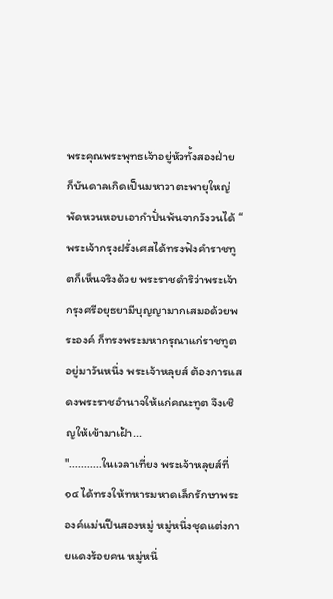พระคุณพระพุทธเจ้าอยู่หัวทั้งสองฝ่าย ก็บันดาลเกิดเป็นมหาวาตะพายุใหญ่ พัดหวนหอบเอากำปั่นพ้นจากวังวนได้ “ พระเจ้ากรุงฝรั่งเศสได้ทรงฟังคำราชทูตก็เห็นจริงด้วย พระราชดำริว่าพระเจ้ากรุงศรีอยุธยามีบุญญามากเสมอด้วยพระองค์ ก็ทรงพระมหากรุณาแก่ราชทูต อยู่มาวันหนึ่ง พระเจ้าหลุยส์ ต้องการแสดงพระราชอำนาจให้แก่คณะทูต จึงเชิญให้เข้ามาเฝ้า...
"...........ในเวลาเที่ยง พระเจ้าหลุยส์ที่ ๑๔ ได้ทรงให้ทหารมหาดเล็กรักษาพระองค์แม่นปืนสองหมู่ หมู่หนึ่งชุดแต่งกายแดงร้อยคน หมู่หนึ่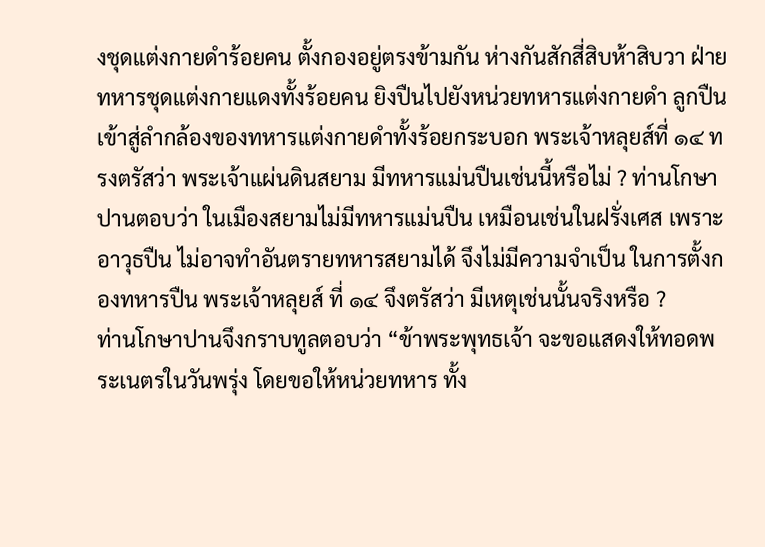งชุดแต่งกายดำร้อยคน ตั้งกองอยู่ตรงข้ามกัน ห่างกันสักสี่สิบห้าสิบวา ฝ่ายทหารชุดแต่งกายแดงทั้งร้อยคน ยิงปืนไปยังหน่วยทหารแต่งกายดำ ลูกปืนเข้าสู่ลำกล้องของทหารแต่งกายดำทั้งร้อยกระบอก พระเจ้าหลุยส์ที่ ๑๔ ทรงตรัสว่า พระเจ้าแผ่นดินสยาม มีทหารแม่นปืนเช่นนี้หรือไม่ ? ท่านโกษาปานตอบว่า ในเมืองสยามไม่มีทหารแม่นปืน เหมือนเช่นในฝรั่งเศส เพราะอาวุธปืน ไม่อาจทำอันตรายทหารสยามได้ จึงไม่มีความจำเป็น ในการตั้งกองทหารปืน พระเจ้าหลุยส์ ที่ ๑๔ จึงตรัสว่า มีเหตุเช่นนั้นจริงหรือ ?
ท่านโกษาปานจึงกราบทูลตอบว่า “ข้าพระพุทธเจ้า จะขอแสดงให้ทอดพระเนตรในวันพรุ่ง โดยขอให้หน่วยทหาร ทั้ง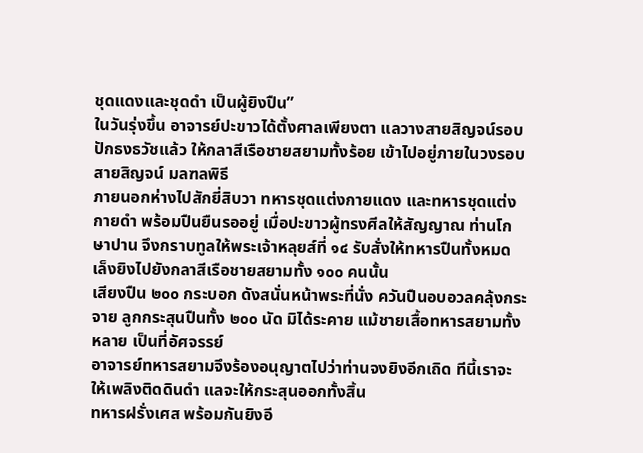ชุดแดงและชุดดำ เป็นผู้ยิงปืน”
ในวันรุ่งขึ้น อาจารย์ปะขาวได้ตั้งศาลเพียงตา แลวางสายสิญจน์รอบปักธงธวัชแล้ว ให้กลาสีเรือชายสยามทั้งร้อย เข้าไปอยู่ภายในวงรอบสายสิญจน์ มลฑลพิธี
ภายนอกห่างไปสักยี่สิบวา ทหารชุดแต่งกายแดง และทหารชุดแต่งกายดำ พร้อมปืนยืนรออยู่ เมื่อปะขาวผู้ทรงศีลให้สัญญาณ ท่านโกษาปาน จึงกราบทูลให้พระเจ้าหลุยส์ที่ ๑๔ รับสั่งให้ทหารปืนทั้งหมด เล็งยิงไปยังกลาสีเรือชายสยามทั้ง ๑๐๐ คนนั้น
เสียงปืน ๒๐๐ กระบอก ดังสนั่นหน้าพระที่นั่ง ควันปืนอบอวลคลุ้งกระจาย ลูกกระสุนปืนทั้ง ๒๐๐ นัด มิได้ระคาย แม้ชายเสื้อทหารสยามทั้งหลาย เป็นที่อัศจรรย์
อาจารย์ทหารสยามจึงร้องอนุญาตไปว่าท่านจงยิงอีกเถิด ทีนี้เราจะให้เพลิงติดดินดำ แลจะให้กระสุนออกทั้งสิ้น
ทหารฝรั่งเศส พร้อมกันยิงอี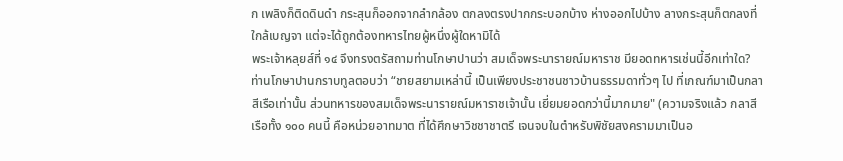ก เพลิงก็ติดดินดำ กระสุนก็ออกจากลำกล้อง ตกลงตรงปากกระบอกบ้าง ห่างออกไปบ้าง ลางกระสุนก็ตกลงที่ใกล้เบญจา แต่จะได้ถูกต้องทหารไทยผู้หนึ่งผู้ใดหามิได้
พระเจ้าหลุยส์ที่ ๑๔ จึงทรงตรัสถามท่านโกษาปานว่า สมเด็จพระนารายณ์มหาราช มียอดทหารเช่นนี้อีกเท่าใด?
ท่านโกษาปานกราบทูลตอบว่า “ชายสยามเหล่านี้ เป็นเพียงประชาชนชาวบ้านธรรมดาทั่วๆ ไป ที่เกณฑ์มาเป็นกลาสีเรือเท่านั้น ส่วนทหารของสมเด็จพระนารายณ์มหาราชเจ้านั้น เยี่ยมยอดกว่านี้มากมาย" (ความจริงแล้ว กลาสีเรือทั้ง ๑๐๐ คนนี้ คือหน่วยอาทมาต ที่ได้ศึกษาวิชชาชาตรี เจนจบในตำหรับพิชัยสงครามมาเป็นอ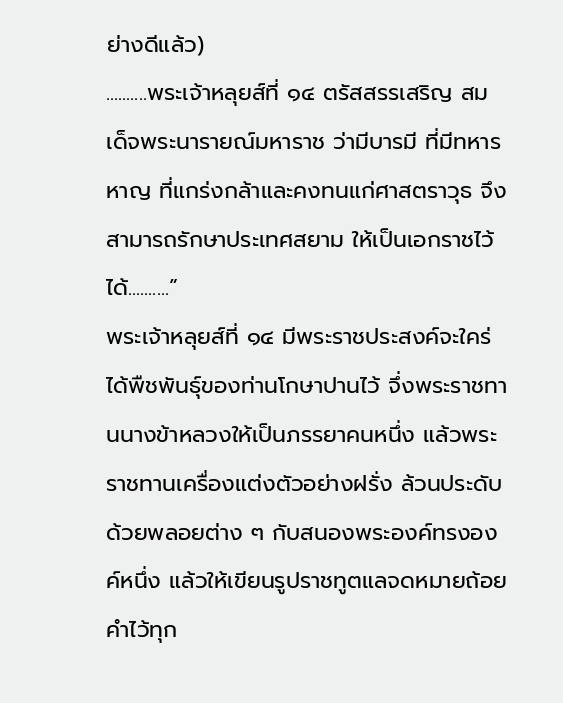ย่างดีแล้ว)
..........พระเจ้าหลุยส์ที่ ๑๔ ตรัสสรรเสริญ สมเด็จพระนารายณ์มหาราช ว่ามีบารมี ที่มีทหารหาญ ที่แกร่งกล้าและคงทนแก่ศาสตราวุธ จึงสามารถรักษาประเทศสยาม ให้เป็นเอกราชไว้ได้..........”
พระเจ้าหลุยส์ที่ ๑๔ มีพระราชประสงค์จะใคร่ได้พืชพันธุ์ของท่านโกษาปานไว้ จึ่งพระราชทานนางข้าหลวงให้เป็นภรรยาคนหนึ่ง แล้วพระราชทานเครื่องแต่งตัวอย่างฝรั่ง ล้วนประดับด้วยพลอยต่าง ๆ กับสนองพระองค์ทรงองค์หนึ่ง แล้วให้เขียนรูปราชทูตแลจดหมายถ้อยคำไว้ทุก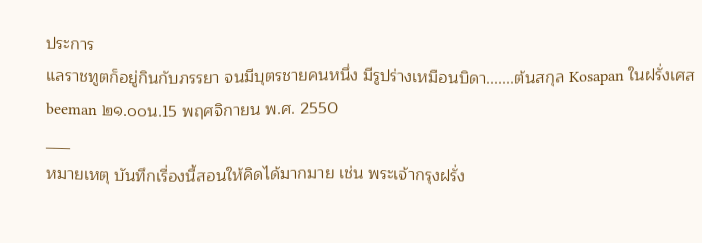ประการ
แลราชทูตก็อยู่กินกับภรรยา จนมีบุตรชายคนหนึ่ง มีรูปร่างเหมือนบิดา.......ต้นสกุล Kosapan ในฝรั่งเศส
beeman ๒๑.๐๐น.15 พฤศจิกายน พ.ศ. 2550
___
หมายเหตุ บันทึกเรื่องนี้สอนให้คิดได้มากมาย เช่น พระเจ้ากรุงฝรั่ง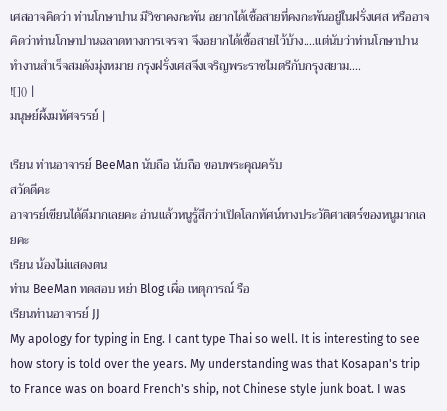เศสอาจคิดว่า ท่านโกษาปาน มีวิชาคงกะพัน อยากได้เชื้อสายที่คงกะพันอยู่ในฝรั่งเศส หรืออาจคิดว่าท่านโกษาปานฉลาดทางการเจรจา จึงอยากได้เชื้อสายไว้บ้าง....แต่นับว่าท่านโกษาปานทำงานสำเร็จสมดังมุ่งหมาย กรุงฝรั่งเศสจึงเจริญพระราชไมตรีกับกรุงสยาม....
![]() |
มนุษย์ผึ้งมหัศจรรย์ |

เรียน ท่านอาจารย์ BeeMan นับถือ นับถือ ขอบพระคุณครับ
สวัดดีคะ
อาจารย์เขียนได้ดีมากเลยคะ อ่านแล้วหนูรู้สึกว่าเปิดโลกทัศน์ทางประวัติศาสตร์ของหนูมากเลยคะ
เรียน น้องไม่แสดงตน
ท่าน BeeMan ทดสอบ หย่า Blog เผื่อ เหตุการณ์ รือ
เรียนท่านอาจารย์ JJ
My apology for typing in Eng. I cant type Thai so well. It is interesting to see how story is told over the years. My understanding was that Kosapan's trip to France was on board French's ship, not Chinese style junk boat. I was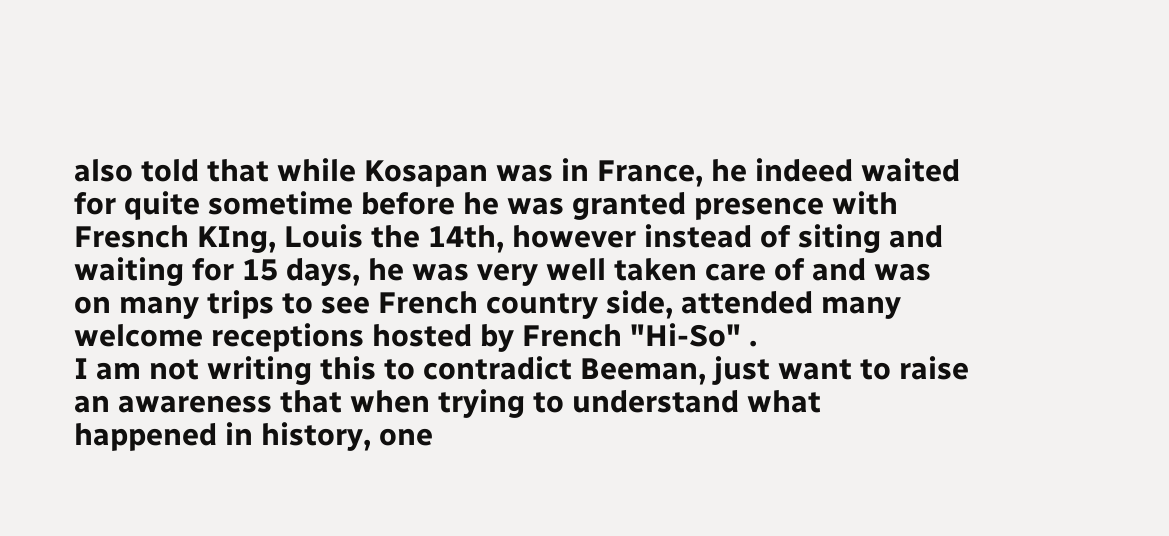also told that while Kosapan was in France, he indeed waited for quite sometime before he was granted presence with Fresnch KIng, Louis the 14th, however instead of siting and waiting for 15 days, he was very well taken care of and was on many trips to see French country side, attended many welcome receptions hosted by French "Hi-So" .
I am not writing this to contradict Beeman, just want to raise an awareness that when trying to understand what happened in history, one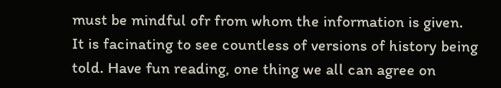must be mindful ofr from whom the information is given.
It is facinating to see countless of versions of history being told. Have fun reading, one thing we all can agree on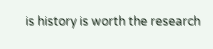is history is worth the research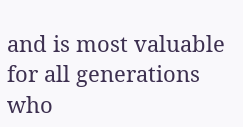and is most valuable for all generations who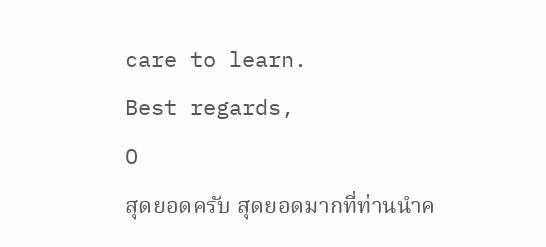care to learn.
Best regards,
O
สุดยอดครับ สุดยอดมากที่ท่านนําค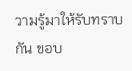วามรู้มาให้รับทราบกัน ขอบ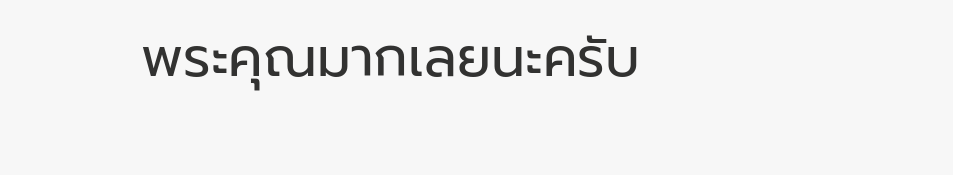พระคุณมากเลยนะครับ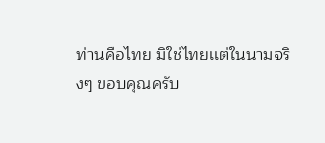ท่านคือไทย มิใช่ไทยเเต่ในนามจริงๆ ขอบคุณครับ